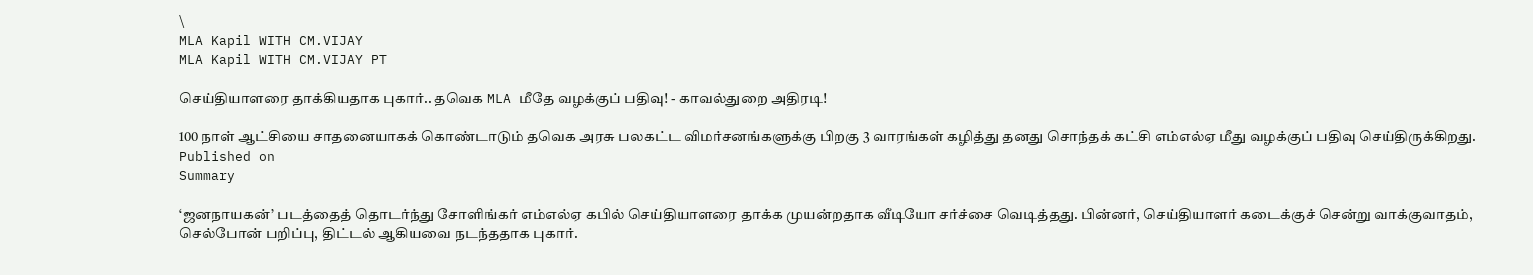\
MLA Kapil WITH CM.VIJAY
MLA Kapil WITH CM.VIJAY PT

செய்தியாளரை தாக்கியதாக புகார்.. தவெக MLA மீதே வழக்குப் பதிவு! - காவல்துறை அதிரடி!

100 நாள் ஆட்சியை சாதனையாகக் கொண்டாடும் தவெக அரசு பலகட்ட விமர்சனங்களுக்கு பிறகு 3 வாரங்கள் கழித்து தனது சொந்தக் கட்சி எம்எல்ஏ மீது வழக்குப் பதிவு செய்திருக்கிறது.
Published on
Summary

‘ஜனநாயகன்’ படத்தைத் தொடர்ந்து சோளிங்கர் எம்எல்ஏ கபில் செய்தியாளரை தாக்க முயன்றதாக வீடியோ சர்ச்சை வெடித்தது. பின்னர், செய்தியாளர் கடைக்குச் சென்று வாக்குவாதம், செல்போன் பறிப்பு, திட்டல் ஆகியவை நடந்ததாக புகார்.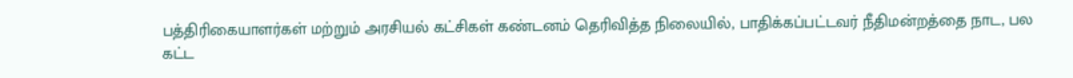பத்திரிகையாளர்கள் மற்றும் அரசியல் கட்சிகள் கண்டனம் தெரிவித்த நிலையில், பாதிக்கப்பட்டவர் நீதிமன்றத்தை நாட, பல கட்ட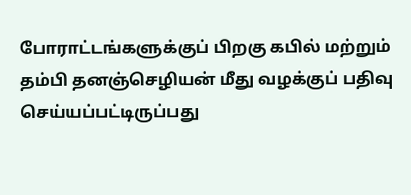போராட்டங்களுக்குப் பிறகு கபில் மற்றும் தம்பி தனஞ்செழியன் மீது வழக்குப் பதிவு செய்யப்பட்டிருப்பது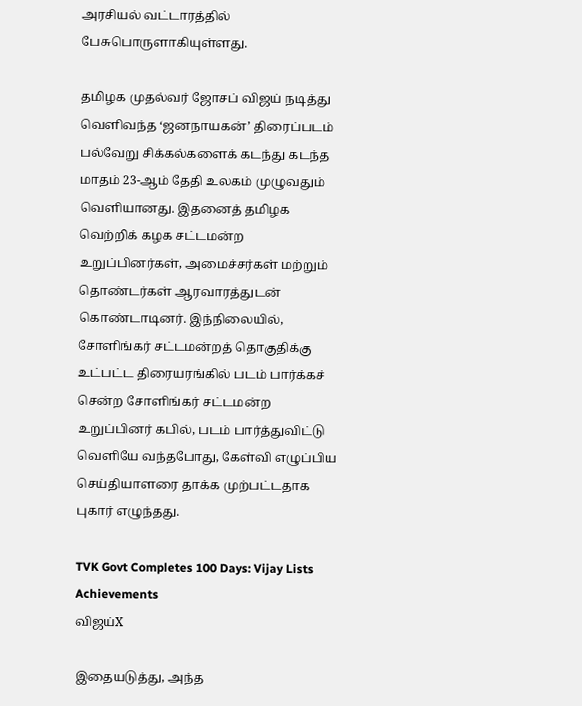அரசியல் வட்டாரத்தில் பேசுபொருளாகியுள்ளது.

தமிழக முதல்வர் ஜோசப் விஜய் நடித்து வெளிவந்த ‘ஜனநாயகன்’ திரைப்படம் பல்வேறு சிக்கல்களைக் கடந்து கடந்த மாதம் 23-ஆம் தேதி உலகம் முழுவதும் வெளியானது. இதனைத் தமிழக வெற்றிக் கழக சட்டமன்ற உறுப்பினர்கள், அமைச்சர்கள் மற்றும் தொண்டர்கள் ஆரவாரத்துடன் கொண்டாடினர். இந்நிலையில், சோளிங்கர் சட்டமன்றத் தொகுதிக்கு உட்பட்ட திரையரங்கில் படம் பார்க்கச் சென்ற சோளிங்கர் சட்டமன்ற உறுப்பினர் கபில், படம் பார்த்துவிட்டு வெளியே வந்தபோது, கேள்வி எழுப்பிய செய்தியாளரை தாக்க முற்பட்டதாக புகார் எழுந்தது.

TVK Govt Completes 100 Days: Vijay Lists Achievements
விஜய்X

இதையடுத்து, அந்த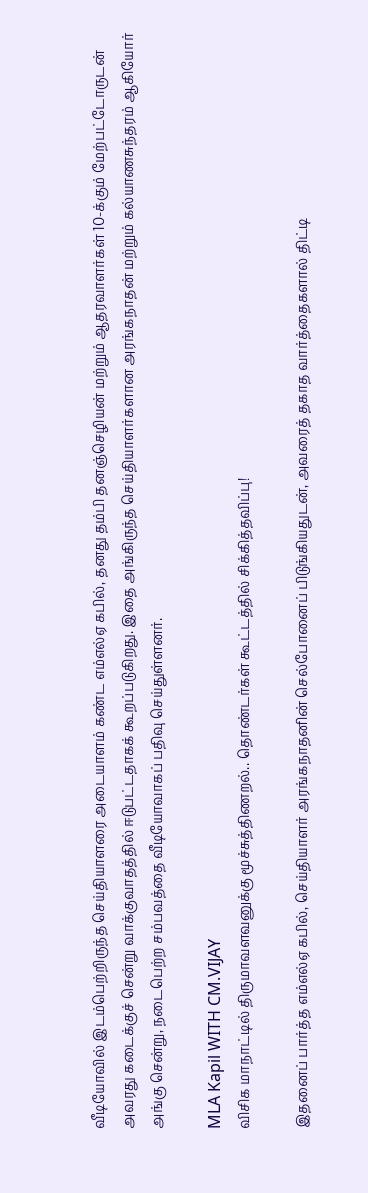வீடியோவில் இடம்பெற்றிருந்த செய்தியாளரை அடையாளம் கண்ட எம்எல்ஏ கபில், தனது தம்பி தனஞ்செழியன் மற்றும் ஆதரவாளர்கள் 10-க்கும் மேற்பட்டோருடன் அவரது கடைக்குச் சென்று வாக்குவாதத்தில் ஈடுபட்டதாகக் கூறப்படுகிறது. இதை அங்கிருந்த செய்தியாளர்களான அரங்கநாதன் மற்றும் கல்யாணசுந்தரம் ஆகியோர் அங்கு சென்று, நடைபெற்ற சம்பவத்தை வீடியோவாகப் பதிவு செய்துள்ளனர்.

MLA Kapil WITH CM.VIJAY
விசிக மாநாட்டில் திருமாவளவனுக்கு மூச்சுத்திணறல்.. தொண்டர்கள் கூட்டத்தில் சிக்கித்தவிப்பு!

இதனைப் பார்த்த எம்எல்ஏ கபில், செய்தியாளர் அரங்கநாதனின் செல்போனைப் பிடுங்கியதுடன், அவரைத் தகாத வார்த்தைகளால் திட்டி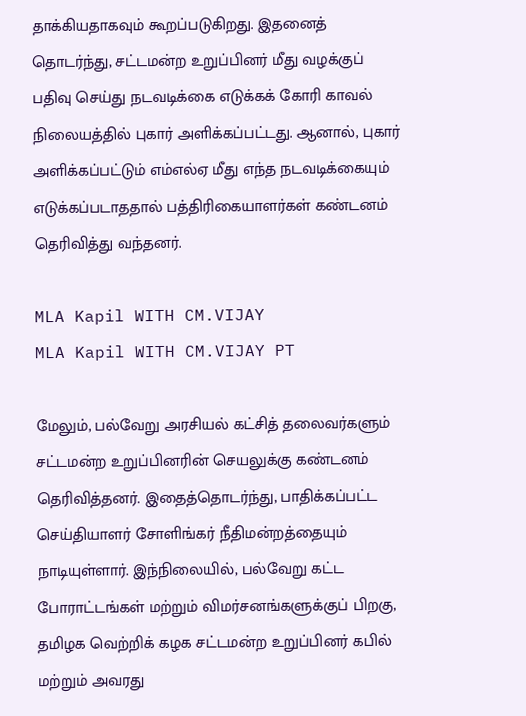தாக்கியதாகவும் கூறப்படுகிறது. இதனைத் தொடர்ந்து, சட்டமன்ற உறுப்பினர் மீது வழக்குப் பதிவு செய்து நடவடிக்கை எடுக்கக் கோரி காவல் நிலையத்தில் புகார் அளிக்கப்பட்டது. ஆனால், புகார் அளிக்கப்பட்டும் எம்எல்ஏ மீது எந்த நடவடிக்கையும் எடுக்கப்படாததால் பத்திரிகையாளர்கள் கண்டனம் தெரிவித்து வந்தனர்.

MLA Kapil WITH CM.VIJAY
MLA Kapil WITH CM.VIJAY PT

மேலும், பல்வேறு அரசியல் கட்சித் தலைவர்களும் சட்டமன்ற உறுப்பினரின் செயலுக்கு கண்டனம் தெரிவித்தனர். இதைத்தொடர்ந்து, பாதிக்கப்பட்ட செய்தியாளர் சோளிங்கர் நீதிமன்றத்தையும் நாடியுள்ளார். இந்நிலையில், பல்வேறு கட்ட போராட்டங்கள் மற்றும் விமர்சனங்களுக்குப் பிறகு, தமிழக வெற்றிக் கழக சட்டமன்ற உறுப்பினர் கபில் மற்றும் அவரது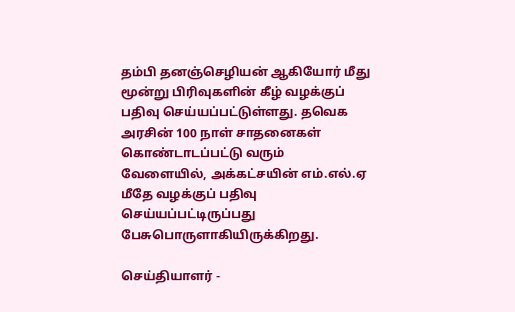தம்பி தனஞ்செழியன் ஆகியோர் மீது மூன்று பிரிவுகளின் கீழ் வழக்குப் பதிவு செய்யப்பட்டுள்ளது. தவெக அரசின் 100 நாள் சாதனைகள் கொண்டாடப்பட்டு வரும் வேளையில், அக்கட்சயின் எம்.எல்.ஏ மீதே வழக்குப் பதிவு செய்யப்பட்டிருப்பது பேசுபொருளாகியிருக்கிறது.

செய்தியாளர் -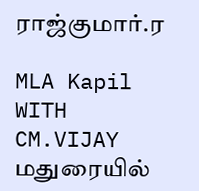ராஜ்குமார்.ர

MLA Kapil WITH CM.VIJAY
மதுரையில்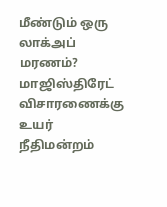மீண்டும் ஒரு லாக்அப் மரணம்? மாஜிஸ்திரேட் விசாரணைக்கு உயர் நீதிமன்றம்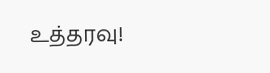உத்தரவு!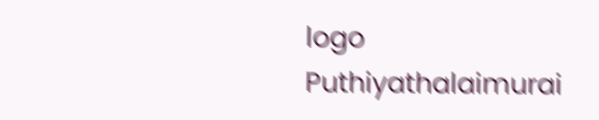logo
Puthiyathalaimurai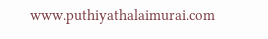www.puthiyathalaimurai.com